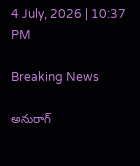4 July, 2026 | 10:37 PM

Breaking News

అనురాగ్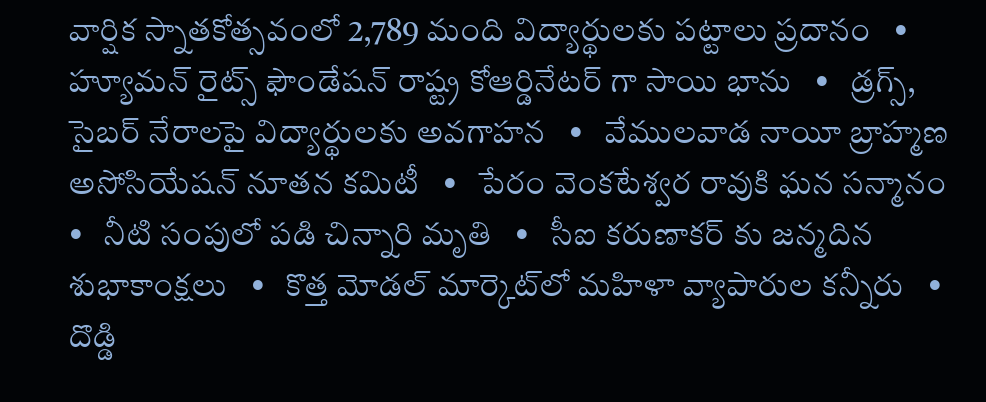వార్షిక స్నాతకోత్సవంలో 2,789 మంది విద్యార్థులకు పట్టాలు ప్రదానం   •   హ్యూమన్‌ రైట్స్‌ ఫౌండేషన్‌ రాష్ట్ర కోఆర్డినేటర్ గా సాయి భాను   •   డ్రగ్స్, సైబర్ నేరాలపై విద్యార్థులకు అవగాహన   •   వేములవాడ నాయీ బ్రాహ్మణ అసోసియేషన్‌ నూతన కమిటీ   •   పేరం వెంకటేశ్వర రావుకి ఘన సన్మానం   •   నీటి సంపులో పడి చిన్నారి మృతి   •   సీఐ కరుణాకర్ కు జన్మదిన శుభాకాంక్షలు   •   కొత్త మోడల్ మార్కెట్‌లో మహిళా వ్యాపారుల కన్నీరు   •   దొడ్డి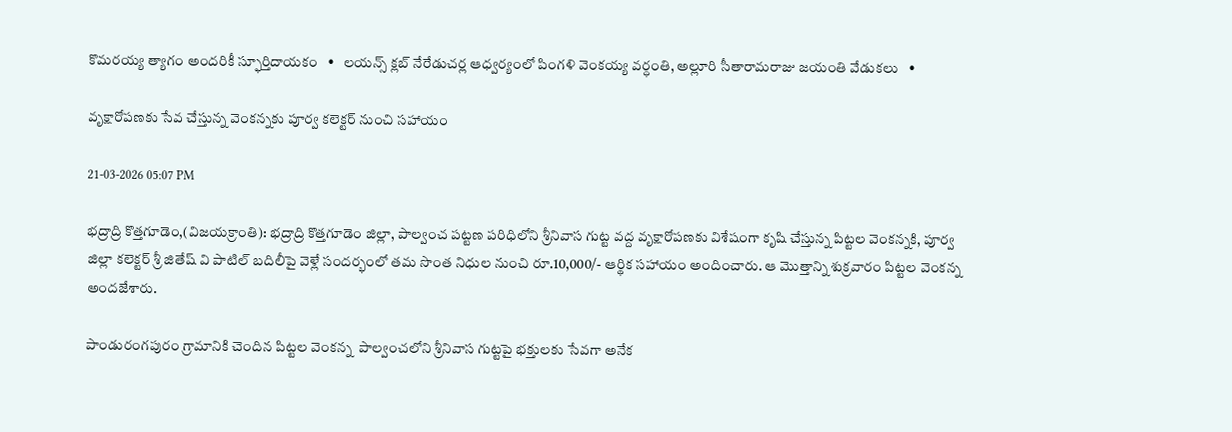కొమరయ్య త్యాగం అందరికీ స్ఫూర్తిదాయకం   •   లయన్స్ క్లబ్ నేరేడుచర్ల ఆధ్వర్యంలో పింగళి వెంకయ్య వర్ధంతి, అల్లూరి సీతారామరాజు జయంతి వేడుకలు   •

వృక్షారోపణకు సేవ చేస్తున్న వెంకన్నకు పూర్వ కలెక్టర్ నుంచి సహాయం

21-03-2026 05:07 PM

భద్రాద్రి కొత్తగూడెం,(విజయక్రాంతి): భద్రాద్రి కొత్తగూడెం జిల్లా, పాల్వంచ పట్టణ పరిధిలోని శ్రీనివాస గుట్ట వద్ద వృక్షారోపణకు విశేషంగా కృషి చేస్తున్న పిట్టల వెంకన్నకి, పూర్వ జిల్లా కలెక్టర్ శ్రీ జితేష్ వి పాటిల్ బదిలీపై వెళ్లే సందర్భంలో తమ సొంత నిధుల నుంచి రూ.10,000/- ఆర్థిక సహాయం అందించారు. ఆ మొత్తాన్ని శుక్రవారం పిట్టల వెంకన్న  అందజేశారు.

పాండురంగపురం గ్రామానికి చెందిన పిట్టల వెంకన్న  పాల్వంచలోని శ్రీనివాస గుట్టపై భక్తులకు సేవగా అనేక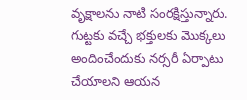వృక్షాలను నాటి సంరక్షిస్తున్నారు. గుట్టకు వచ్చే భక్తులకు మొక్కలు అందించేందుకు నర్సరీ ఏర్పాటు చేయాలని ఆయన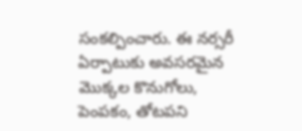సంకల్పించారు. ఈ నర్సరీ ఏర్పాటుకు అవసరమైన మొక్కల కొనుగోలు, పెంపకం, తోటపని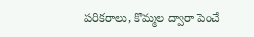పరికరాలు, కొమ్మల ద్వారా పెంచే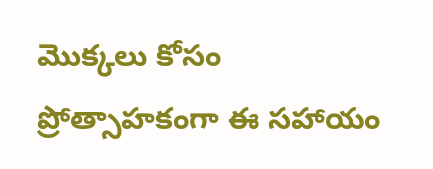మొక్కలు కోసం ప్రోత్సాహకంగా ఈ సహాయం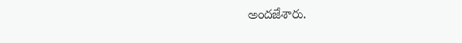అందజేశారు.